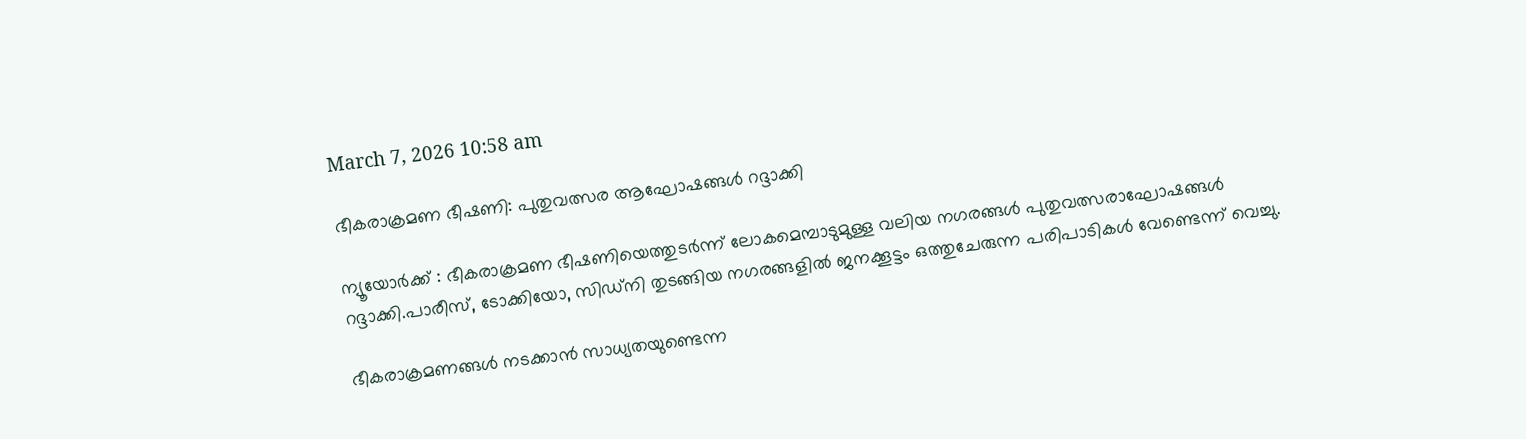March 7, 2026 10:58 am

ഭീകരാക്രമണ ഭീഷണി: പുതുവത്സര ആഘോഷങ്ങള്‍ റദ്ദാക്കി

ന്യൂയോർക്ക് : ഭീകരാക്രമണ ഭീഷണിയെത്തുടര്‍ന്ന് ലോകമെമ്പാടുമുള്ള വലിയ നഗരങ്ങള്‍ പുതുവത്സരാഘോഷങ്ങള്‍ റദ്ദാക്കി.പാരീസ്, ടോക്കിയോ, സിഡ്നി തുടങ്ങിയ നഗരങ്ങളില്‍ ജനക്കൂട്ടം ഒത്തുചേരുന്ന പരിപാടികള്‍ വേണ്ടെന്ന് വെച്ചു.

ഭീകരാക്രമണങ്ങള്‍ നടക്കാന്‍ സാധ്യതയുണ്ടെന്ന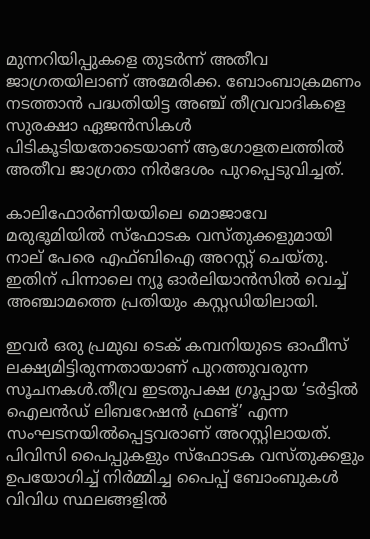മുന്നറിയിപ്പുകളെ തുടര്‍ന്ന് അതീവ ജാഗ്രതയിലാണ് അമേരിക്ക. ബോംബാക്രമണം നടത്താന്‍ പദ്ധതിയിട്ട അഞ്ച് തീവ്രവാദികളെ സുരക്ഷാ ഏജന്‍സികള്‍ പിടികൂടിയതോടെയാണ് ആഗോളതലത്തില്‍ അതീവ ജാഗ്രതാ നിര്‍ദേശം പുറപ്പെടുവിച്ചത്.

കാലിഫോര്‍ണിയയിലെ മൊജാവേ മരുഭൂമിയില്‍ സ്‌ഫോടക വസ്തുക്കളുമായി നാല് പേരെ എഫ്ബിഐ അറസ്റ്റ് ചെയ്തു. ഇതിന് പിന്നാലെ ന്യൂ ഓര്‍ലിയാന്‍സില്‍ വെച്ച് അഞ്ചാമത്തെ പ്രതിയും കസ്റ്റഡിയിലായി.

ഇവര്‍ ഒരു പ്രമുഖ ടെക് കമ്പനിയുടെ ഓഫീസ് ലക്ഷ്യമിട്ടിരുന്നതായാണ് പുറത്തുവരുന്ന സൂചനകള്‍.തീവ്ര ഇടതുപക്ഷ ഗ്രൂപ്പായ ‘ടര്‍ട്ടില്‍ ഐലന്‍ഡ് ലിബറേഷന്‍ ഫ്രണ്ട്’ എന്ന സംഘടനയില്‍പ്പെട്ടവരാണ് അറസ്റ്റിലായത്. പിവിസി പൈപ്പുകളും സ്‌ഫോടക വസ്തുക്കളും ഉപയോഗിച്ച് നിര്‍മ്മിച്ച പൈപ്പ് ബോംബുകള്‍ വിവിധ സ്ഥലങ്ങളില്‍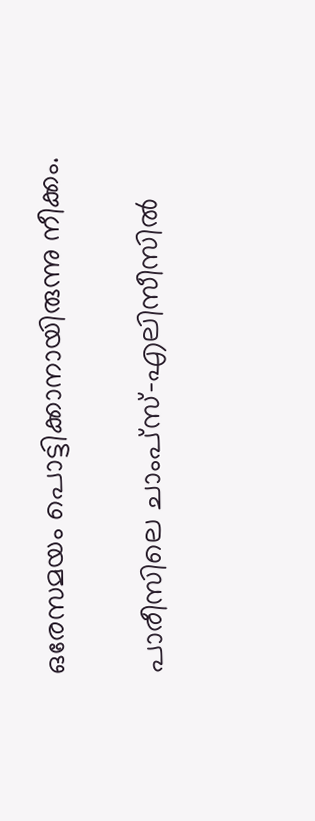ഒരേസമയം പൊട്ടിക്കാനായിരുന്നു നീക്കം.

പാരീസിലെ ചാംപ്സ്-എലിസീസില്‍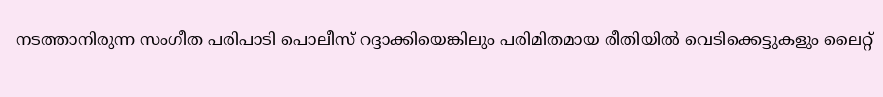നടത്താനിരുന്ന സംഗീത പരിപാടി പൊലീസ് റദ്ദാക്കിയെങ്കിലും പരിമിതമായ രീതിയില്‍ വെടിക്കെട്ടുകളും ലൈറ്റ്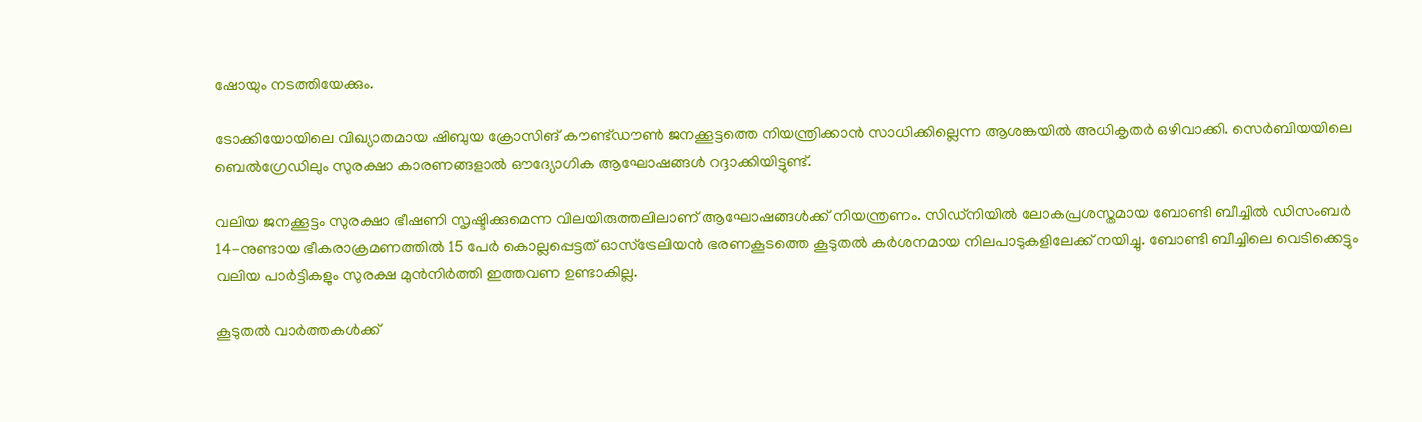ഷോയും നടത്തിയേക്കും.

ടോക്കിയോയിലെ വിഖ്യാതമായ ഷിബുയ ക്രോസിങ് കൗണ്ട്ഡൗണ്‍ ജനക്കൂട്ടത്തെ നിയന്ത്രിക്കാന്‍ സാധിക്കില്ലെന്ന ആശങ്കയില്‍ അധികൃതര്‍ ഒഴിവാക്കി. സെര്‍ബിയയിലെ ബെല്‍ഗ്രേഡിലും സുരക്ഷാ കാരണങ്ങളാല്‍ ഔദ്യോഗിക ആഘോഷങ്ങള്‍ റദ്ദാക്കിയിട്ടുണ്ട്.

വലിയ ജനക്കൂട്ടം സുരക്ഷാ ഭീഷണി സൃഷ്ടിക്കുമെന്ന വിലയിരുത്തലിലാണ് ആഘോഷങ്ങള്‍ക്ക് നിയന്ത്രണം. സിഡ്നിയില്‍ ലോകപ്രശസ്തമായ ബോണ്ടി ബീച്ചില്‍ ഡിസംബര്‍ 14-നുണ്ടായ ഭീകരാക്രമണത്തില്‍ 15 പേര്‍ കൊല്ലപ്പെട്ടത് ഓസ്ട്രേലിയന്‍ ഭരണകൂടത്തെ കൂടുതല്‍ കര്‍ശനമായ നിലപാടുകളിലേക്ക് നയിച്ചു. ബോണ്ടി ബീച്ചിലെ വെടിക്കെട്ടും വലിയ പാര്‍ട്ടികളും സുരക്ഷ മുന്‍നിര്‍ത്തി ഇത്തവണ ഉണ്ടാകില്ല.

കൂടുതൽ വാർത്തകൾക്ക്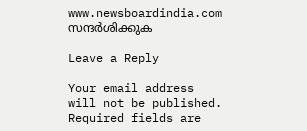www.newsboardindia.com സന്ദർശിക്കുക

Leave a Reply

Your email address will not be published. Required fields are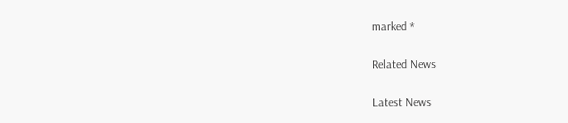marked *

Related News

Latest News